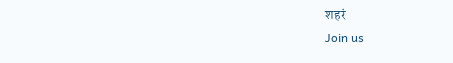शहरं
Join us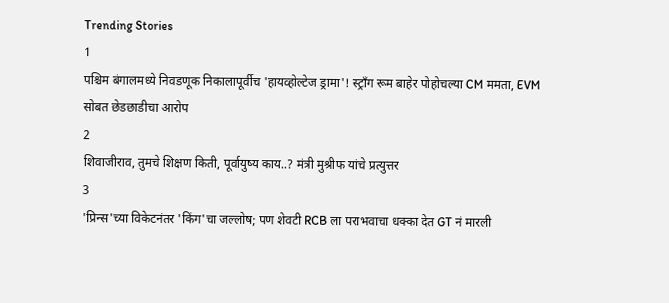Trending Stories
1
पश्चिम बंगालमध्ये निवडणूक निकालापूर्वीच 'हायव्होल्टेज ड्रामा'! स्ट्राँग रूम बाहेर पोहोचल्या CM ममता, EVM सोबत छेडछाडीचा आरोप
2
शिवाजीराव, तुमचे शिक्षण किती, पूर्वायुष्य काय..? मंत्री मुश्रीफ यांचे प्रत्युत्तर
3
'प्रिन्स'च्या विकेटनंतर 'किंग'चा जल्लोष; पण शेवटी RCB ला पराभवाचा धक्का देत GT नं मारली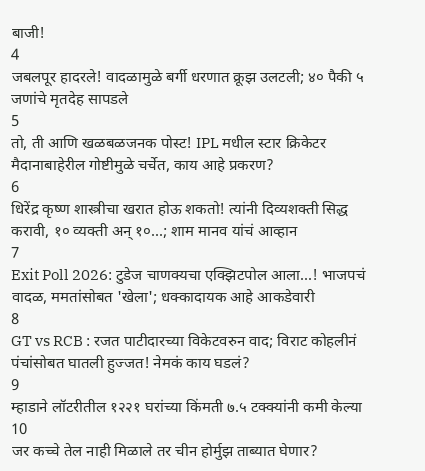बाजी!
4
जबलपूर हादरले! वादळामुळे बर्गी धरणात क्रूझ उलटली; ४० पैकी ५ जणांचे मृतदेह सापडले
5
तो, ती आणि खळबळजनक पोस्ट! IPL मधील स्टार क्रिकेटर मैदानाबाहेरील गोष्टीमुळे चर्चेत, काय आहे प्रकरण?
6
धिरेंद्र कृष्ण शास्त्रीचा खरात होऊ शकतो! त्यांनी दिव्यशक्ती सिद्ध करावी, १० व्यक्ती अन् १०...; शाम मानव यांचं आव्हान
7
Exit Poll 2026: टुडेज चाणक्यचा एक्झिटपोल आला...! भाजपचं वादळ, ममतांसोबत 'खेला'; धक्कादायक आहे आकडेवारी
8
GT vs RCB : रजत पाटीदारच्या विकेटवरुन वाद; विराट कोहलीनं पंचांसोबत घातली हुज्जत! नेमकं काय घडलं?
9
म्हाडाने लॉटरीतील १२२१ घरांच्या किंमती ७.५ टक्क्यांनी कमी केल्या
10
जर कच्चे तेल नाही मिळाले तर चीन होर्मुझ ताब्यात घेणार?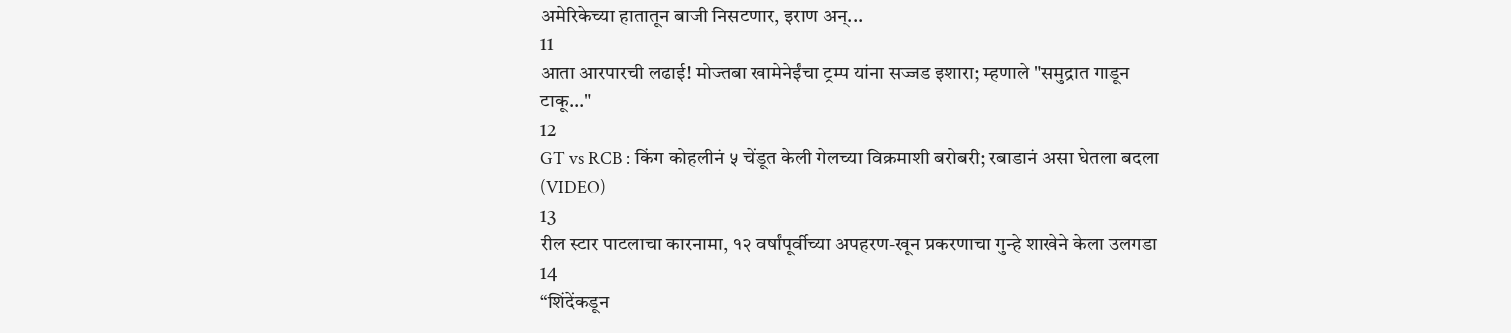अमेरिकेच्या हातातून बाजी निसटणार, इराण अन्...
11
आता आरपारची लढाई! मोज्तबा खामेनेईंचा ट्रम्प यांना सज्जड इशारा; म्हणाले "समुद्रात गाडून टाकू..."
12
GT vs RCB : किंग कोहलीनं ५ चेंडूत केली गेलच्या विक्रमाशी बरोबरी; रबाडानं असा घेतला बदला (VIDEO)
13
रील स्टार पाटलाचा कारनामा, १२ वर्षांपूर्वीच्या अपहरण-खून प्रकरणाचा गुन्हे शाखेने केला उलगडा
14
“शिंदेंकडून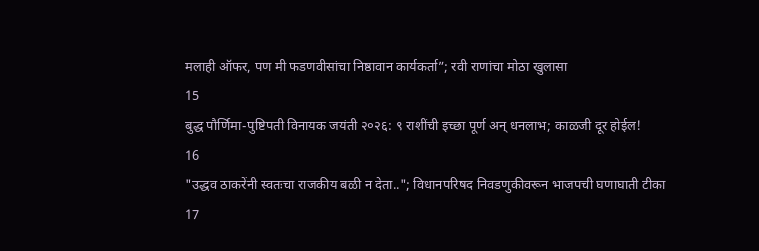मलाही ऑफर, पण मी फडणवीसांचा निष्ठावान कार्यकर्ता”; रवी राणांचा मोठा खुलासा
15
बुद्ध पौर्णिमा-पुष्टिपती विनायक जयंती २०२६: ९ राशींची इच्छा पूर्ण अन् धनलाभ; काळजी दूर होईल!
16
"उद्धव ठाकरेंनी स्वतःचा राजकीय बळी न देता.."; विधानपरिषद निवडणुकीवरून भाजपची घणाघाती टीका
17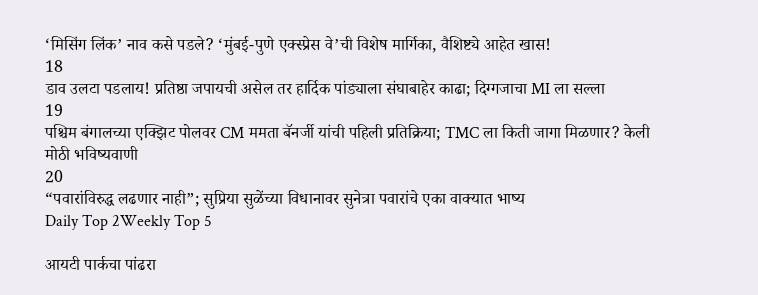‘मिसिंग लिंक’ नाव कसे पडले? ‘मुंबई-पुणे एक्स्प्रेस वे’ची विशेष मार्गिका, वैशिष्ट्ये आहेत खास!
18
डाव उलटा पडलाय! प्रतिष्ठा जपायची असेल तर हार्दिक पांड्याला संघाबाहेर काढा; दिग्गजाचा MI ला सल्ला
19
पश्चिम बंगालच्या एक्झिट पोलवर CM ममता बॅनर्जी यांची पहिली प्रतिक्रिया; TMC ला किती जागा मिळणार? केली मोठी भविष्यवाणी
20
“पवारांविरुद्ध लढणार नाही”; सुप्रिया सुळेंच्या विधानावर सुनेत्रा पवारांचे एका वाक्यात भाष्य
Daily Top 2Weekly Top 5

आयटी पार्कचा पांढरा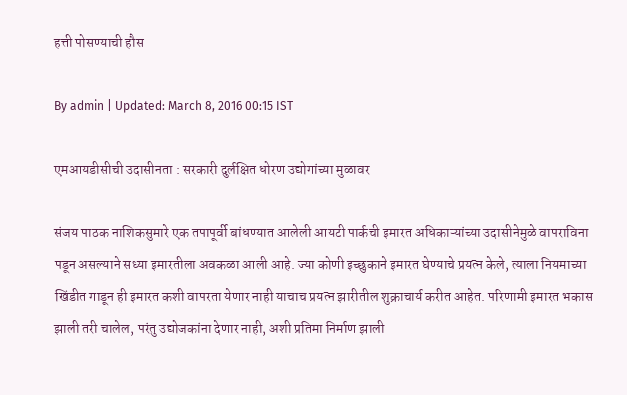हत्ती पोसण्याची हौस

By admin | Updated: March 8, 2016 00:15 IST

एमआयडीसीची उदासीनता : सरकारी दुर्लक्षित धोरण उद्योगांच्या मुळावर

संजय पाठक नाशिकसुमारे एक तपापूर्वी बांधण्यात आलेली आयटी पार्कची इमारत अधिकाऱ्यांच्या उदासीनेमुळे वापराविना पडून असल्याने सध्या इमारतीला अवकळा आली आहे. ज्या कोणी इच्छुकाने इमारत घेण्याचे प्रयत्न केले, त्याला नियमाच्या खिंडीत गाडून ही इमारत कशी वापरता येणार नाही याचाच प्रयत्न झारीतील शुक्राचार्य करीत आहेत. परिणामी इमारत भकास झाली तरी चालेल, परंतु उद्योजकांना देणार नाही, अशी प्रतिमा निर्माण झाली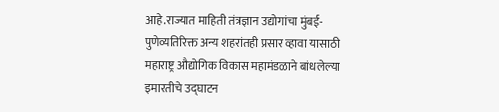आहे.राज्यात माहिती तंत्रज्ञान उद्योगांचा मुंबई-पुणेव्यतिरिक्त अन्य शहरांतही प्रसार व्हावा यासाठी महाराष्ट्र औद्योगिक विकास महामंडळाने बांधलेल्या इमारतीचे उद्घाटन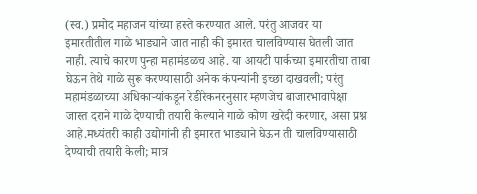(स्व.) प्रमोद महाजन यांच्या हस्ते करण्यात आले. परंतु आजवर या इमारतीतील गाळे भाड्याने जात नाही की इमारत चालविण्यास घेतली जात नाही. त्याचे कारण पुन्हा महामंडळच आहे. या आयटी पार्कच्या इमारतीचा ताबा घेऊन तेथे गाळे सुरू करण्यासाठी अनेक कंपन्यांनी इच्छा दाखवली; परंतु महामंडळाच्या अधिकाऱ्यांकडून रेडीरेकनरनुसार म्हणजेच बाजारभावापेक्षा जास्त दराने गाळे देण्याची तयारी केल्याने गाळे कोण खरेदी करणार, असा प्रश्न आहे.मध्यंतरी काही उद्योगांनी ही इमारत भाड्याने घेऊन ती चालविण्यासाठी देण्याची तयारी केली; मात्र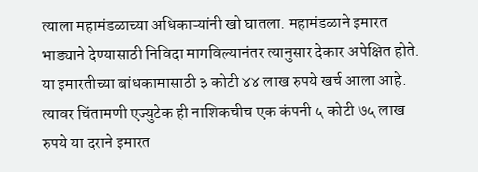त्याला महामंडळाच्या अधिकाऱ्यांनी खो घातला. महामंडळाने इमारत भाड्याने देण्यासाठी निविदा मागविल्यानंतर त्यानुसार देकार अपेक्षित होते. या इमारतीच्या बांधकामासाठी ३ कोटी ४४ लाख रुपये खर्च आला आहे. त्यावर चिंतामणी एज्युटेक ही नाशिकचीच एक कंपनी ५ कोटी ७५ लाख रुपये या दराने इमारत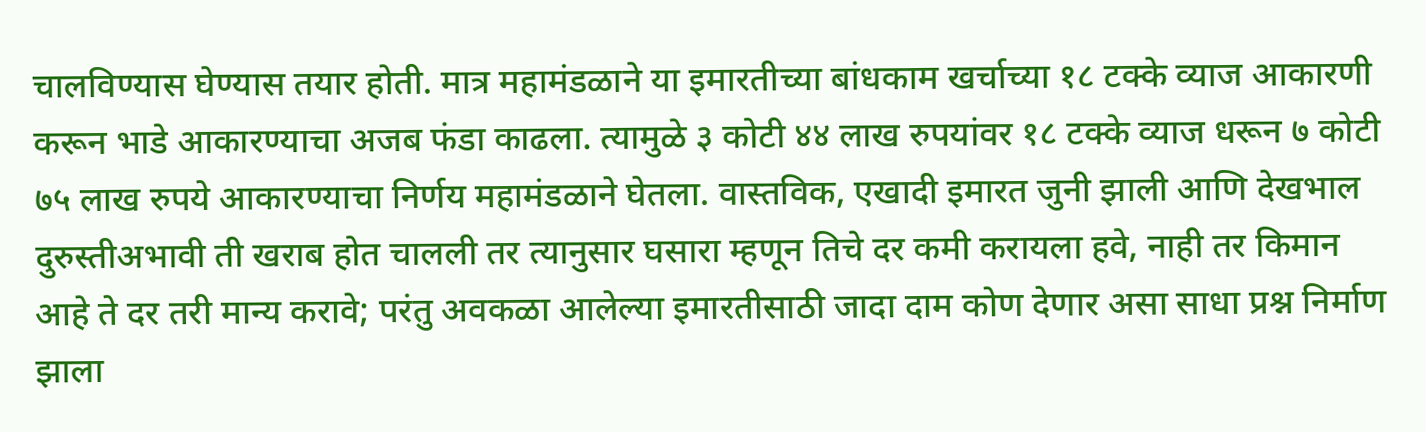चालविण्यास घेण्यास तयार होती. मात्र महामंडळाने या इमारतीच्या बांधकाम खर्चाच्या १८ टक्के व्याज आकारणी करून भाडे आकारण्याचा अजब फंडा काढला. त्यामुळे ३ कोटी ४४ लाख रुपयांवर १८ टक्के व्याज धरून ७ कोटी ७५ लाख रुपये आकारण्याचा निर्णय महामंडळाने घेतला. वास्तविक, एखादी इमारत जुनी झाली आणि देखभाल दुरुस्तीअभावी ती खराब होत चालली तर त्यानुसार घसारा म्हणून तिचे दर कमी करायला हवे, नाही तर किमान आहे ते दर तरी मान्य करावे; परंतु अवकळा आलेल्या इमारतीसाठी जादा दाम कोण देणार असा साधा प्रश्न निर्माण झाला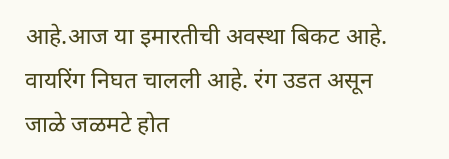आहे.आज या इमारतीची अवस्था बिकट आहे. वायरिंग निघत चालली आहे. रंग उडत असून जाळे जळमटे होत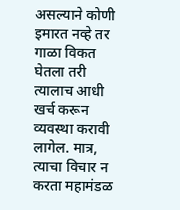असल्याने कोणी इमारत नव्हे तर गाळा विकत घेतला तरी त्यालाच आधी खर्च करून व्यवस्था करावी लागेल. मात्र, त्याचा विचार न करता महामंडळ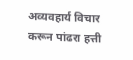अव्यवहार्य विचार करून पांढरा हत्ती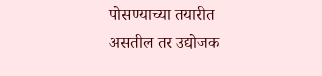पोसण्याच्या तयारीत असतील तर उद्योजक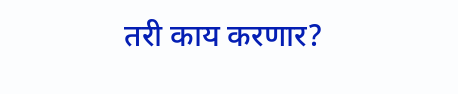तरी काय करणार?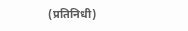(प्रतिनिधी)